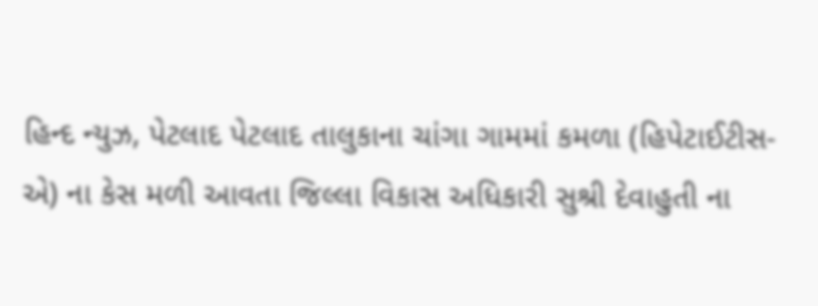હિન્દ ન્યુઝ, પેટલાદ પેટલાદ તાલુકાના ચાંગા ગામમાં કમળા (હિપેટાઈટીસ-એ) ના કેસ મળી આવતા જિલ્લા વિકાસ અધિકારી સુશ્રી દેવાહુતી ના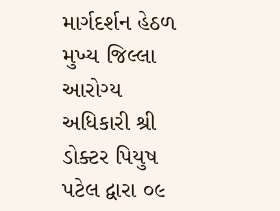માર્ગદર્શન હેઠળ મુખ્ય જિલ્લા આરોગ્ય અધિકારી શ્રી ડોક્ટર પિયુષ પટેલ દ્વારા ૦૯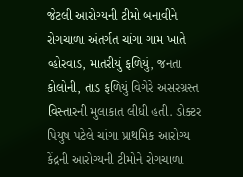જેટલી આરોગ્યની ટીમો બનાવીને રોગચાળા અંતર્ગત ચાંગા ગામ ખાતે વ્હોરવાડ, માતરીયું ફળિયું, જનતા કોલોની, તાડ ફળિયું વિગેરે અસરગ્રસ્ત વિસ્તારની મુલાકાત લીધી હતી. ડોક્ટર પિયુષ પટેલે ચાંગા પ્રાથમિક આરોગ્ય કેંદ્રની આરોગ્યની ટીમોને રોગચાળા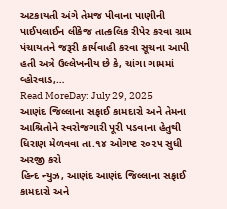અટકાયતી અંગે તેમજ પીવાના પાણીની પાઈપલાઈન લીંકેજ તાત્કલિક રીપેર કરવા ગ્રામ પંચાયતને જરૂરી કાર્યવાહી કરવા સૂચના આપી હતી અત્રે ઉલ્લેખનીય છે કે, ચાંગા ગામમાં વ્હોરવાડ,…
Read MoreDay: July 29, 2025
આણંદ જિલ્લાના સફાઈ કામદારો અને તેમના આશ્રિતોને સ્વરોજગારી પૂરી પડવાના હેતુથી ધિરાણ મેળવવા તા.૧૪ ઓગષ્ટ ૨૦૨૫ સુધી અરજી કરો
હિન્દ ન્યુઝ, આણંદ આણંદ જિલ્લાના સફાઈ કામદારો અને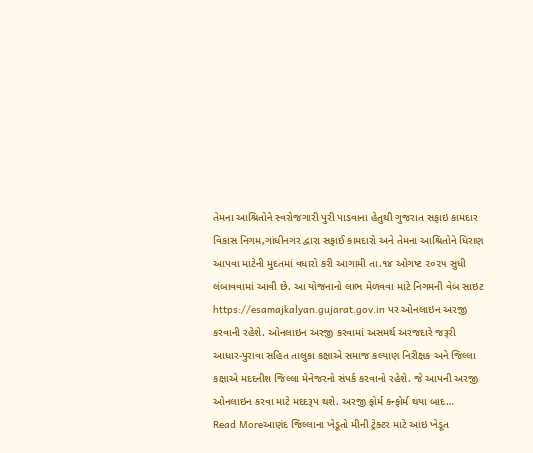તેમના આશ્રિતોને સ્વરોજગારી પુરી પાડવાના હેતુથી ગુજરાત સફાઇ કામદાર વિકાસ નિગમ,ગાંધીનગર દ્વારા સફાઈ કામદારો અને તેમના આશ્રિતોને ધિરાણ આપવા માટેની મુદતમાં વધારો કરી આગામી તા.૧૪ ઓગષ્ટ ૨૦૨૫ સુધી લંબાવવામાં આવી છે. આ યોજનાનો લાભ મેળવવા માટે નિગમની વેબ સાઇટ https://esamajkalyan.gujarat.gov.in પર ઓનલાઇન અરજી કરવાની રહેશે. ઓનલાઇન અરજી કરવામાં અસમર્થ અરજદારે જરૂરી આધાર-પુરાવા સહિત તાલુકા કક્ષાએ સમાજ કલ્યાણ નિરીક્ષક અને જિલ્લા કક્ષાએ મદદનીશ જિલ્લા મેનેજરનો સંપર્ક કરવાનો રહેશે. જે આપની અરજી ઓનલાઇન કરવા માટે મદદરૂપ થશે. અરજી ફોર્મ કન્ફોર્મ થયા બાદ…
Read Moreઆણંદ જિલ્લાના ખેડૂતો મીની ટ્રેક્ટર માટે આઇ ખેડૂત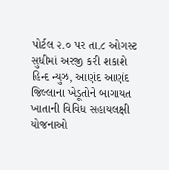પોર્ટલ ૨.૦ પર તા.૮ ઓગસ્ટ સુધીમાં અરજી કરી શકાશે
હિન્દ ન્યુઝ, આણંદ આણંદ જિલ્લાના ખેડૂતોને બાગાયત ખાતાની વિવિધ સહાયલક્ષી યોજનાઓ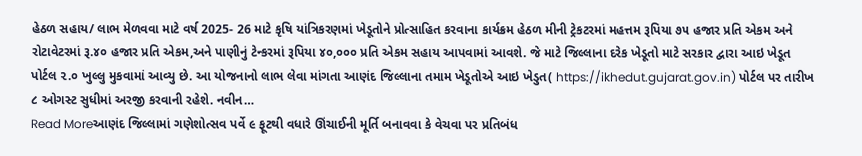હેઠળ સહાય/ લાભ મેળવવા માટે વર્ષ 2025- 26 માટે કૃષિ યાંત્રિકરણમાં ખેડૂતોને પ્રોત્સાહિત કરવાના કાર્યક્રમ હેઠળ મીની ટ્રેકટરમાં મહત્તમ રૂપિયા ૭૫ હજાર પ્રતિ એકમ અને રોટાવેટરમાં રૂ.૪૦ હજાર પ્રતિ એકમ,અને પાણીનું ટેન્કરમાં રૂપિયા ૪૦,૦૦૦ પ્રતિ એકમ સહાય આપવામાં આવશે. જે માટે જિલ્લાના દરેક ખેડૂતો માટે સરકાર દ્વારા આઇ ખેડૂત પોર્ટલ ૨.૦ ખુલ્લુ મુકવામાં આવ્યુ છે. આ યોજનાનો લાભ લેવા માંગતા આણંદ જિલ્લાના તમામ ખેડૂતોએ આઇ ખેડુત( https://ikhedut.gujarat.gov.in) પોર્ટલ પર તારીખ ૮ ઓગસ્ટ સુધીમાં અરજી કરવાની રહેશે. નવીન…
Read Moreઆણંદ જિલ્લામાં ગણેશોત્સવ પર્વે ૯ ફૂટથી વધારે ઊંચાઈની મૂર્તિ બનાવવા કે વેચવા પર પ્રતિબંધ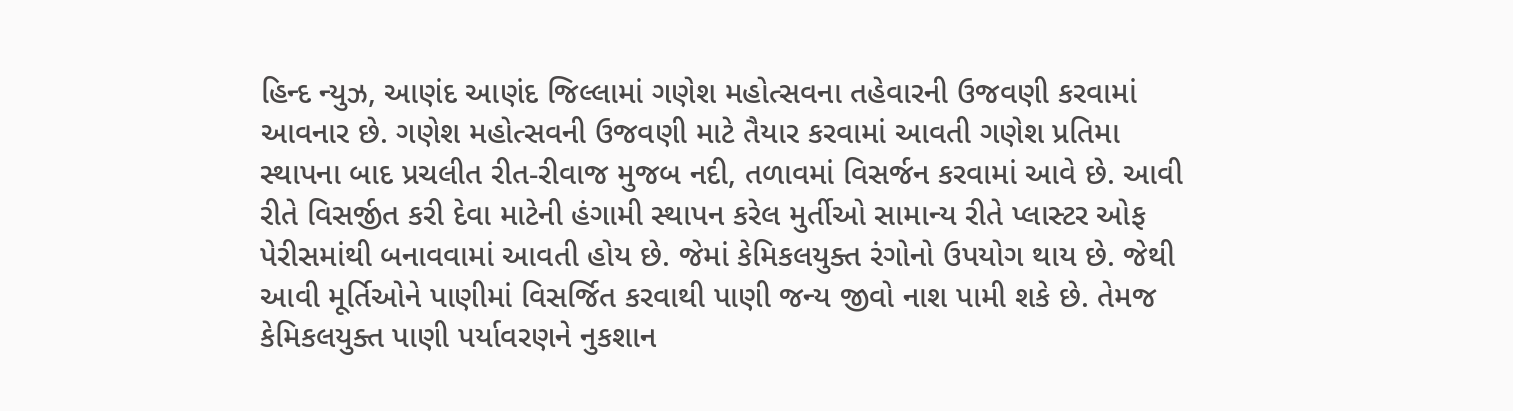હિન્દ ન્યુઝ, આણંદ આણંદ જિલ્લામાં ગણેશ મહોત્સવના તહેવારની ઉજવણી કરવામાં આવનાર છે. ગણેશ મહોત્સવની ઉજવણી માટે તૈયાર કરવામાં આવતી ગણેશ પ્રતિમા સ્થાપના બાદ પ્રચલીત રીત-રીવાજ મુજબ નદી, તળાવમાં વિસર્જન કરવામાં આવે છે. આવી રીતે વિસર્જીત કરી દેવા માટેની હંગામી સ્થાપન કરેલ મુર્તીઓ સામાન્ય રીતે પ્લાસ્ટર ઓફ પેરીસમાંથી બનાવવામાં આવતી હોય છે. જેમાં કેમિકલયુક્ત રંગોનો ઉપયોગ થાય છે. જેથી આવી મૂર્તિઓને પાણીમાં વિસર્જિત કરવાથી પાણી જન્ય જીવો નાશ પામી શકે છે. તેમજ કેમિકલયુક્ત પાણી પર્યાવરણને નુકશાન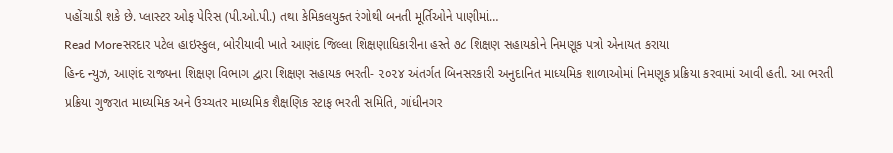પહોંચાડી શકે છે. પ્લાસ્ટર ઓફ પેરિસ (પી.ઓ.પી.) તથા કેમિકલયુક્ત રંગોથી બનતી મૂર્તિઓને પાણીમાં…
Read Moreસરદાર પટેલ હાઇસ્કુલ, બોરીયાવી ખાતે આણંદ જિલ્લા શિક્ષણાધિકારીના હસ્તે ૭૮ શિક્ષણ સહાયકોને નિમણૂક પત્રો એનાયત કરાયા
હિન્દ ન્યુઝ, આણંદ રાજ્યના શિક્ષણ વિભાગ દ્વારા શિક્ષણ સહાયક ભરતી- ૨૦૨૪ અંતર્ગત બિનસરકારી અનુદાનિત માધ્યમિક શાળાઓમાં નિમણૂક પ્રક્રિયા કરવામાં આવી હતી. આ ભરતી પ્રક્રિયા ગુજરાત માધ્યમિક અને ઉચ્ચતર માધ્યમિક શૈક્ષણિક સ્ટાફ ભરતી સમિતિ, ગાંધીનગર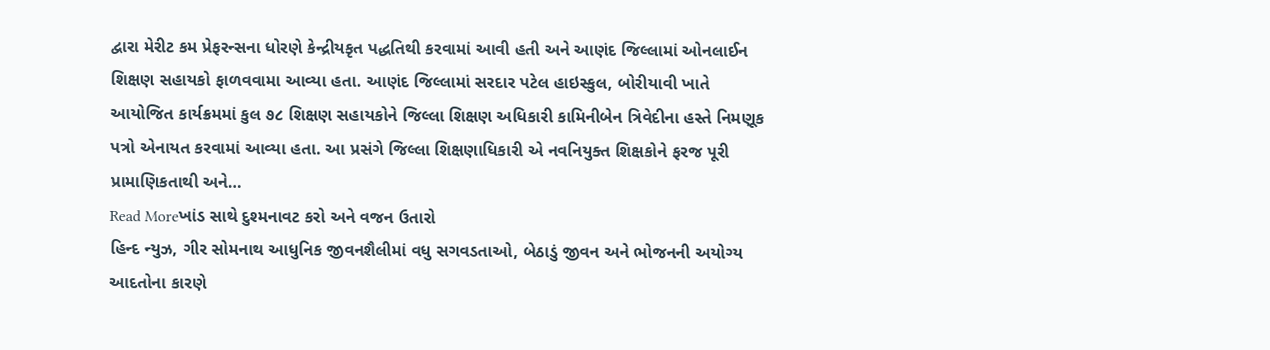દ્વારા મેરીટ કમ પ્રેફરન્સના ધોરણે કેન્દ્રીયકૃત પદ્ધતિથી કરવામાં આવી હતી અને આણંદ જિલ્લામાં ઓનલાઈન શિક્ષણ સહાયકો ફાળવવામા આવ્યા હતા. આણંદ જિલ્લામાં સરદાર પટેલ હાઇસ્કુલ, બોરીયાવી ખાતે આયોજિત કાર્યક્રમમાં કુલ ૭૮ શિક્ષણ સહાયકોને જિલ્લા શિક્ષણ અધિકારી કામિનીબેન ત્રિવેદીના હસ્તે નિમણૂક પત્રો એનાયત કરવામાં આવ્યા હતા. આ પ્રસંગે જિલ્લા શિક્ષણાધિકારી એ નવનિયુક્ત શિક્ષકોને ફરજ પૂરી પ્રામાણિકતાથી અને…
Read Moreખાંડ સાથે દુશ્મનાવટ કરો અને વજન ઉતારો
હિન્દ ન્યુઝ, ગીર સોમનાથ આધુનિક જીવનશૈલીમાં વધુ સગવડતાઓ, બેઠાડું જીવન અને ભોજનની અયોગ્ય આદતોના કારણે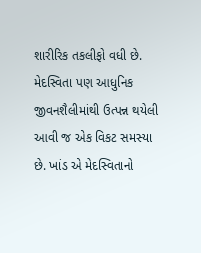શારીરિક તકલીફો વધી છે. મેદસ્વિતા પણ આધુનિક જીવનશૈલીમાંથી ઉત્પન્ન થયેલી આવી જ એક વિકટ સમસ્યા છે. ખાંડ એ મેદસ્વિતાનો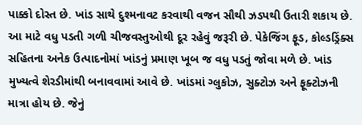પાક્કો દોસ્ત છે. ખાંડ સાથે દુશ્મનાવટ કરવાથી વજન સૌથી ઝડપથી ઉતારી શકાય છે. આ માટે વધુ પડતી ગળી ચીજવસ્તુઓથી દૂર રહેવું જરૂરી છે. પેકેજિંગ ફૂડ, કોલ્ડડ્રિંક્સ સહિતના અનેક ઉત્પાદનોમાં ખાંડનું પ્રમાણ ખૂબ જ વધુ પડતું જોવા મળે છે. ખાંડ મુખ્યત્વે શેરડીમાંથી બનાવવામાં આવે છે. ખાંડમાં ગ્લુકોઝ, સુક્ટોઝ અને ફૂક્ટોઝની માત્રા હોય છે. જેનું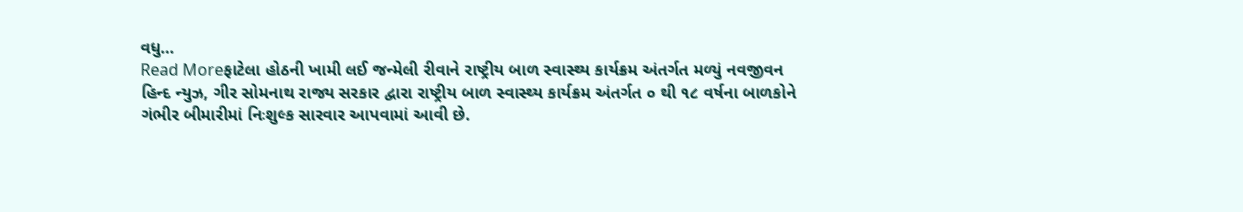વધુ…
Read Moreફાટેલા હોઠની ખામી લઈ જન્મેલી રીવાને રાષ્ટ્રીય બાળ સ્વાસ્થ્ય કાર્યક્રમ અંતર્ગત મળ્યું નવજીવન
હિન્દ ન્યુઝ, ગીર સોમનાથ રાજ્ય સરકાર દ્વારા રાષ્ટ્રીય બાળ સ્વાસ્થ્ય કાર્યક્રમ અંતર્ગત ૦ થી ૧૮ વર્ષના બાળકોને ગંભીર બીમારીમાં નિઃશુલ્ક સારવાર આપવામાં આવી છે.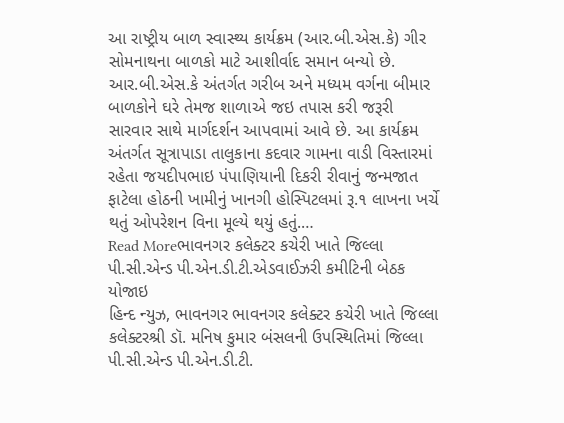આ રાષ્ટ્રીય બાળ સ્વાસ્થ્ય કાર્યક્રમ (આર.બી.એસ.કે) ગીર સોમનાથના બાળકો માટે આશીર્વાદ સમાન બન્યો છે. આર.બી.એસ.કે અંતર્ગત ગરીબ અને મધ્યમ વર્ગના બીમાર બાળકોને ઘરે તેમજ શાળાએ જઇ તપાસ કરી જરૂરી સારવાર સાથે માર્ગદર્શન આપવામાં આવે છે. આ કાર્યક્રમ અંતર્ગત સૂત્રાપાડા તાલુકાના કદવાર ગામના વાડી વિસ્તારમાં રહેતા જયદીપભાઇ પંપાણિયાની દિકરી રીવાનું જન્મજાત ફાટેલા હોઠની ખામીનું ખાનગી હોસ્પિટલમાં રૂ.૧ લાખના ખર્ચે થતું ઓપરેશન વિના મૂલ્યે થયું હતું.…
Read Moreભાવનગર કલેક્ટર કચેરી ખાતે જિલ્લા પી.સી.એન્ડ પી.એન.ડી.ટી.એડવાઈઝરી કમીટિની બેઠક યોજાઇ
હિન્દ ન્યુઝ, ભાવનગર ભાવનગર કલેક્ટર કચેરી ખાતે જિલ્લા કલેક્ટરશ્રી ડૉ. મનિષ કુમાર બંસલની ઉપસ્થિતિમાં જિલ્લા પી.સી.એન્ડ પી.એન.ડી.ટી.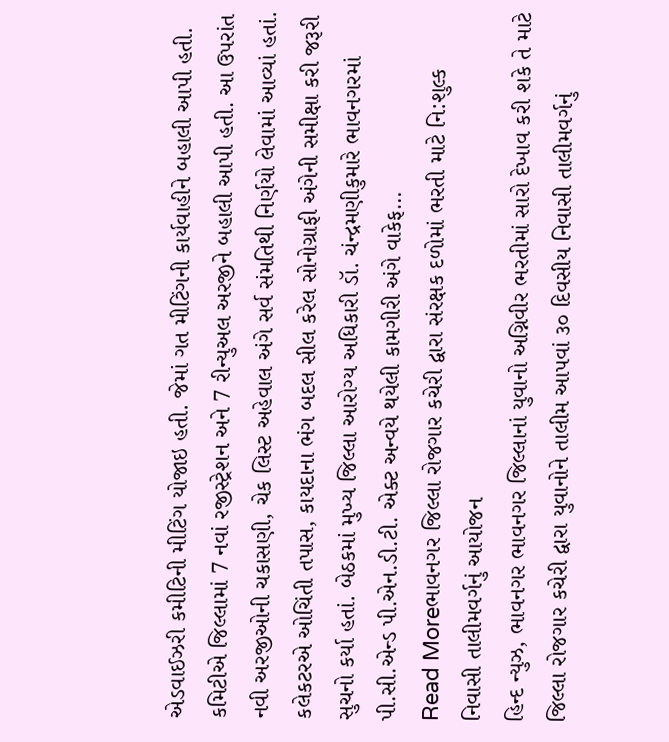એડવાઈઝરી કમીટિની મીટિંગ યોજાઇ હતી. જેમાં ગત મીટિંગની કાર્યવાહીને બહાલી આપી હતી. કમિટીએ જિલ્લામાં 7 નવાં રજીસ્ટ્રેશન અને 7 રીન્યુઅલ અરજીને બહાલી આપી હતી. આ ઉપરાંત નવી અરજીઓની ચકાસણી, ચેક લિસ્ટ અહેવાલ અંગે સર્વ સંમતિથી નિર્ણયો લેવામાં આવ્યાં હતાં. કલેકટરએ ઓચિંતી તપાસ, કાયદાના ભંગ બદલ સીલ કરેલ સોનોગ્રાફી અંગેની સમીક્ષા કરી જરૂરી સુચનો કર્યા હતાં. બેઠકમાં મુખ્ય જિલ્લા આરોગ્ય અધિકારી ડૉ. ચંન્દ્રમણીકુમારે ભાવનગરમાં પી.સી.એન્ડ પી.એન.ડી.ટી. એક્ટ અન્વયે થયેલી કામગીરી અંગે વાકેફ…
Read Moreભાવનગર જિલ્લા રોજગાર કચેરી દ્વારા સંરક્ષક દળોમાં ભરતી માટે નિ:શુલ્ક નિવાસી તાલીમવર્ગનું આયોજન
હિન્દ ન્યુઝ, ભાવનગર ભાવનગર જિલ્લાનાં યુવાનો અગ્નિવીર ભરતીમાં સારો દેખાવ કરી શકે તે માટે જિલ્લા રોજગાર કચેરી દ્વારા યુવાનોને તાલીમ આપવાં ૩૦ દિવસીય નિવાસી તાલીમવર્ગનું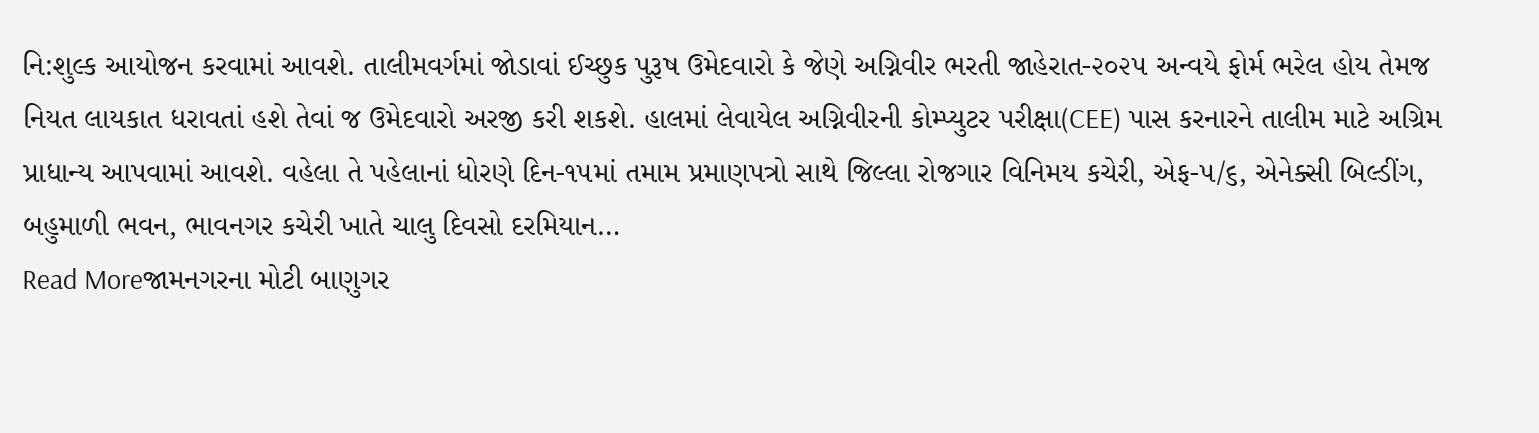નિ:શુલ્ક આયોજન કરવામાં આવશે. તાલીમવર્ગમાં જોડાવાં ઈચ્છુક પુરૂષ ઉમેદવારો કે જેણે અગ્નિવીર ભરતી જાહેરાત-૨૦૨૫ અન્વયે ફોર્મ ભરેલ હોય તેમજ નિયત લાયકાત ધરાવતાં હશે તેવાં જ ઉમેદવારો અરજી કરી શકશે. હાલમાં લેવાયેલ અગ્નિવીરની કોમ્પ્યુટર પરીક્ષા(CEE) પાસ કરનારને તાલીમ માટે અગ્રિમ પ્રાધાન્ય આપવામાં આવશે. વહેલા તે પહેલાનાં ધોરણે દિન-૧૫માં તમામ પ્રમાણપત્રો સાથે જિલ્લા રોજગાર વિનિમય કચેરી, એફ-૫/૬, એનેક્સી બિલ્ડીંગ, બહુમાળી ભવન, ભાવનગર કચેરી ખાતે ચાલુ દિવસો દરમિયાન…
Read Moreજામનગરના મોટી બાણુગર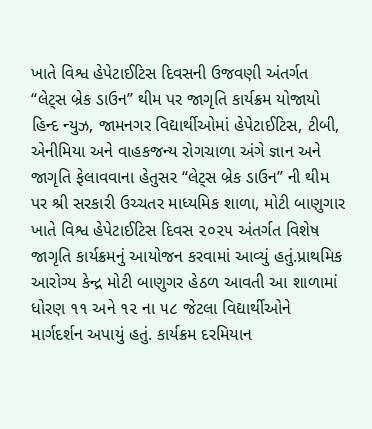ખાતે વિશ્વ હેપેટાઈટિસ દિવસની ઉજવણી અંતર્ગત “લેટ્સ બ્રેક ડાઉન” થીમ પર જાગૃતિ કાર્યક્રમ યોજાયો
હિન્દ ન્યુઝ, જામનગર વિદ્યાર્થીઓમાં હેપેટાઈટિસ, ટીબી, એનીમિયા અને વાહકજન્ય રોગચાળા અંગે જ્ઞાન અને જાગૃતિ ફેલાવવાના હેતુસર “લેટ્સ બ્રેક ડાઉન” ની થીમ પર શ્રી સરકારી ઉચ્ચતર માધ્યમિક શાળા, મોટી બાણુગાર ખાતે વિશ્વ હેપેટાઈટિસ દિવસ ૨૦૨૫ અંતર્ગત વિશેષ જાગૃતિ કાર્યક્રમનું આયોજન કરવામાં આવ્યું હતું.પ્રાથમિક આરોગ્ય કેન્દ્ર મોટી બાણુગર હેઠળ આવતી આ શાળામાં ધોરણ ૧૧ અને ૧૨ ના ૫૮ જેટલા વિદ્યાર્થીઓને માર્ગદર્શન અપાયું હતું. કાર્યક્રમ દરમિયાન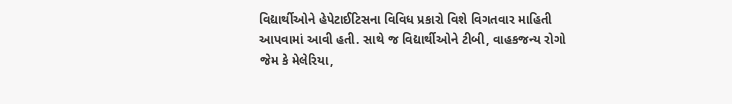વિદ્યાર્થીઓને હેપેટાઈટિસના વિવિધ પ્રકારો વિશે વિગતવાર માહિતી આપવામાં આવી હતી. સાથે જ વિદ્યાર્થીઓને ટીબી, વાહકજન્ય રોગો જેમ કે મેલેરિયા,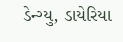ડેન્ગ્યુ, ડાયેરિયા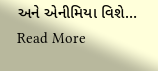અને એનીમિયા વિશે…
Read More